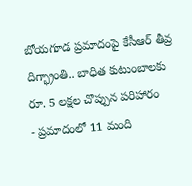బోయగూడ ప్రమాదంపై కేసీఆర్ తీవ్ర దిగ్భ్రాంతి.. బాధిత కుటుంబాలకు రూ. 5 లక్షల చొప్పున పరిహారం
- ప్రమాదంలో 11 మంది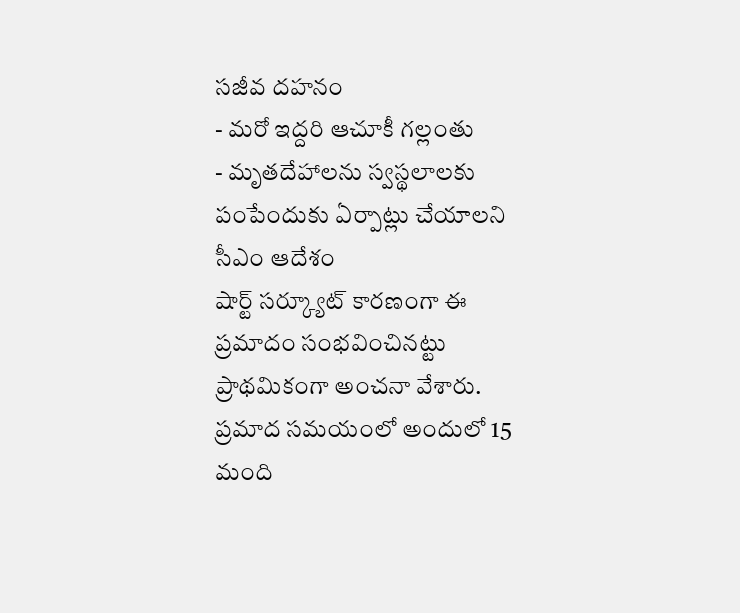సజీవ దహనం
- మరో ఇద్దరి ఆచూకీ గల్లంతు
- మృతదేహాలను స్వస్థలాలకు పంపేందుకు ఏర్పాట్లు చేయాలని సీఎం ఆదేశం
షార్ట్ సర్క్యూట్ కారణంగా ఈ ప్రమాదం సంభవించినట్టు ప్రాథమికంగా అంచనా వేశారు. ప్రమాద సమయంలో అందులో 15 మంది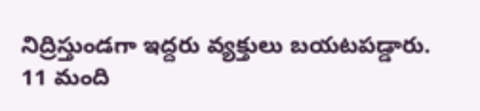నిద్రిస్తుండగా ఇద్దరు వ్యక్తులు బయటపడ్డారు. 11 మంది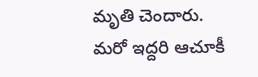మృతి చెందారు. మరో ఇద్దరి ఆచూకీ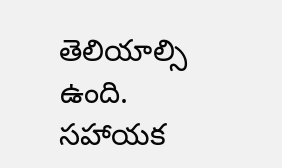తెలియాల్సి ఉంది. సహాయక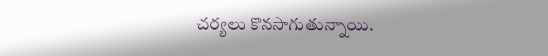చర్యలు కొనసాగుతున్నాయి.